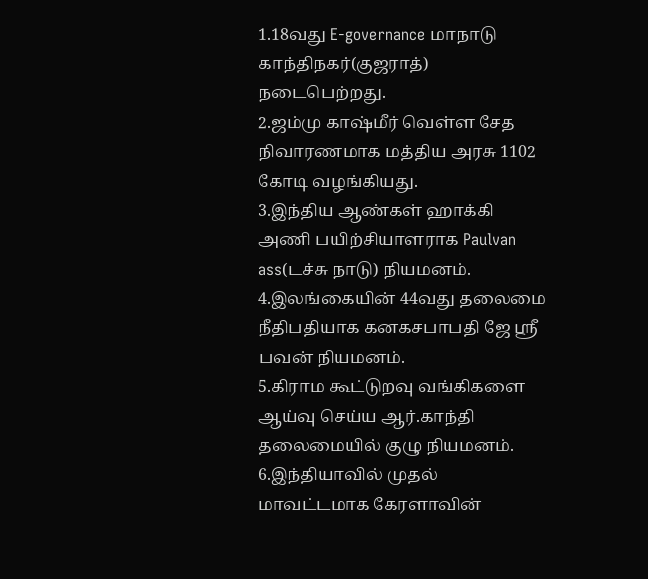1.18வது E-governance மாநாடு காந்திநகர்(குஜராத்) நடைபெற்றது.
2.ஜம்மு காஷ்மீர் வெள்ள சேத நிவாரணமாக மத்திய அரசு 1102 கோடி வழங்கியது.
3.இந்திய ஆண்கள் ஹாக்கி அணி பயிற்சியாளராக Paulvan ass(டச்சு நாடு) நியமனம்.
4.இலங்கையின் 44வது தலைமை நீதிபதியாக கனகசபாபதி ஜே ஸ்ரீ பவன் நியமனம்.
5.கிராம கூட்டுறவு வங்கிகளை ஆய்வு செய்ய ஆர்.காந்தி தலைமையில் குழு நியமனம்.
6.இந்தியாவில் முதல் மாவட்டமாக கேரளாவின்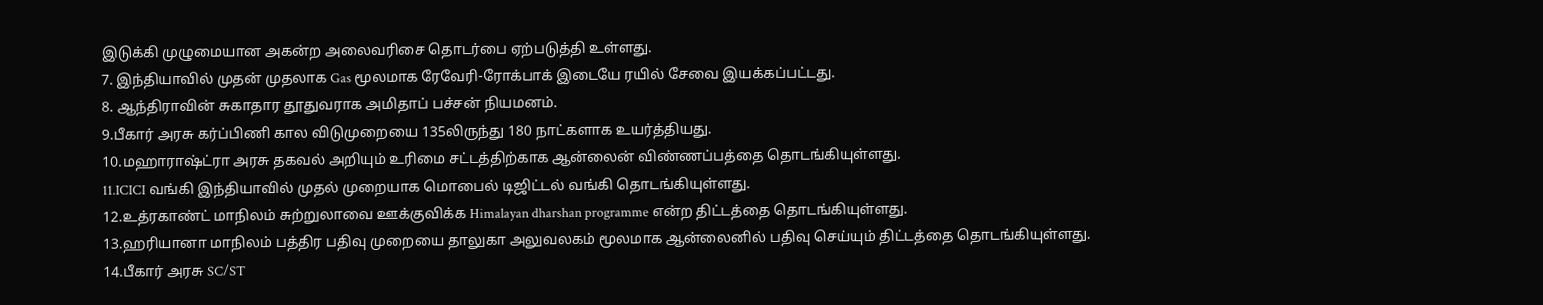இடுக்கி முழுமையான அகன்ற அலைவரிசை தொடர்பை ஏற்படுத்தி உள்ளது.
7. இந்தியாவில் முதன் முதலாக Gas மூலமாக ரேவேரி-ரோக்பாக் இடையே ரயில் சேவை இயக்கப்பட்டது.
8. ஆந்திராவின் சுகாதார தூதுவராக அமிதாப் பச்சன் நியமனம்.
9.பீகார் அரசு கர்ப்பிணி கால விடுமுறையை 135லிருந்து 180 நாட்களாக உயர்த்தியது.
10.மஹாராஷ்ட்ரா அரசு தகவல் அறியும் உரிமை சட்டத்திற்காக ஆன்லைன் விண்ணப்பத்தை தொடங்கியுள்ளது.
11.ICICI வங்கி இந்தியாவில் முதல் முறையாக மொபைல் டிஜிட்டல் வங்கி தொடங்கியுள்ளது.
12.உத்ரகாண்ட் மாநிலம் சுற்றுலாவை ஊக்குவிக்க Himalayan dharshan programme என்ற திட்டத்தை தொடங்கியுள்ளது.
13.ஹரியானா மாநிலம் பத்திர பதிவு முறையை தாலுகா அலுவலகம் மூலமாக ஆன்லைனில் பதிவு செய்யும் திட்டத்தை தொடங்கியுள்ளது.
14.பீகார் அரசு SC/ST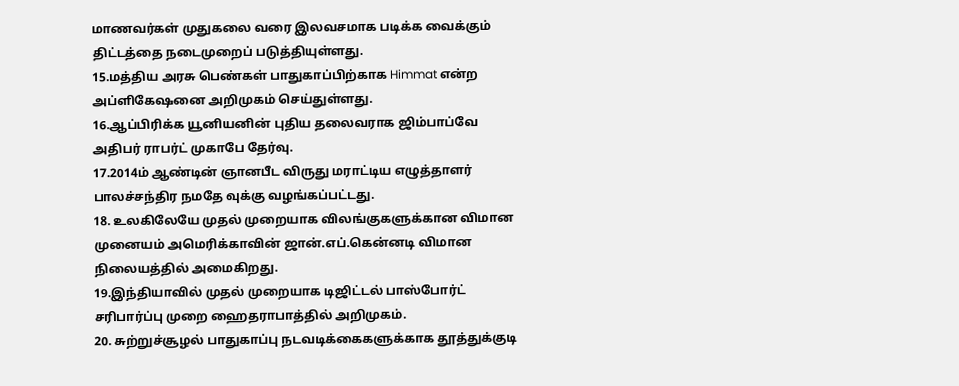மாணவர்கள் முதுகலை வரை இலவசமாக படிக்க வைக்கும் திட்டத்தை நடைமுறைப் படுத்தியுள்ளது.
15.மத்திய அரசு பெண்கள் பாதுகாப்பிற்காக Himmat என்ற அப்ளிகேஷனை அறிமுகம் செய்துள்ளது.
16.ஆப்பிரிக்க யூனியனின் புதிய தலைவராக ஜிம்பாப்வே அதிபர் ராபர்ட் முகாபே தேர்வு.
17.2014ம் ஆண்டின் ஞானபீட விருது மராட்டிய எழுத்தாளர் பாலச்சந்திர நமதே வுக்கு வழங்கப்பட்டது.
18. உலகிலேயே முதல் முறையாக விலங்குகளுக்கான விமான முனையம் அமெரிக்காவின் ஜான்.எப்.கென்னடி விமான நிலையத்தில் அமைகிறது.
19.இந்தியாவில் முதல் முறையாக டிஜிட்டல் பாஸ்போர்ட் சரிபார்ப்பு முறை ஹைதராபாத்தில் அறிமுகம்.
20. சுற்றுச்சூழல் பாதுகாப்பு நடவடிக்கைகளுக்காக தூத்துக்குடி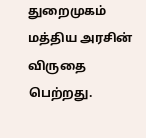துறைமுகம் மத்திய அரசின் விருதை பெற்றது.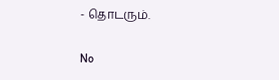- தொடரும்.

No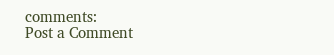comments:
Post a Comment